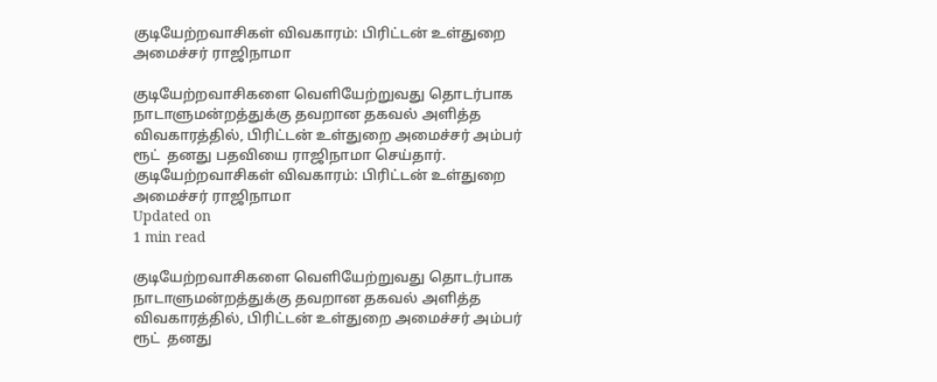குடியேற்றவாசிகள் விவகாரம்: பிரிட்டன் உள்துறை அமைச்சர் ராஜிநாமா

குடியேற்றவாசிகளை வெளியேற்றுவது தொடர்பாக நாடாளுமன்றத்துக்கு தவறான தகவல் அளித்த விவகாரத்தில், பிரிட்டன் உள்துறை அமைச்சர் அம்பர் ரூட்  தனது பதவியை ராஜிநாமா செய்தார்.
குடியேற்றவாசிகள் விவகாரம்: பிரிட்டன் உள்துறை அமைச்சர் ராஜிநாமா
Updated on
1 min read

குடியேற்றவாசிகளை வெளியேற்றுவது தொடர்பாக நாடாளுமன்றத்துக்கு தவறான தகவல் அளித்த விவகாரத்தில், பிரிட்டன் உள்துறை அமைச்சர் அம்பர் ரூட்  தனது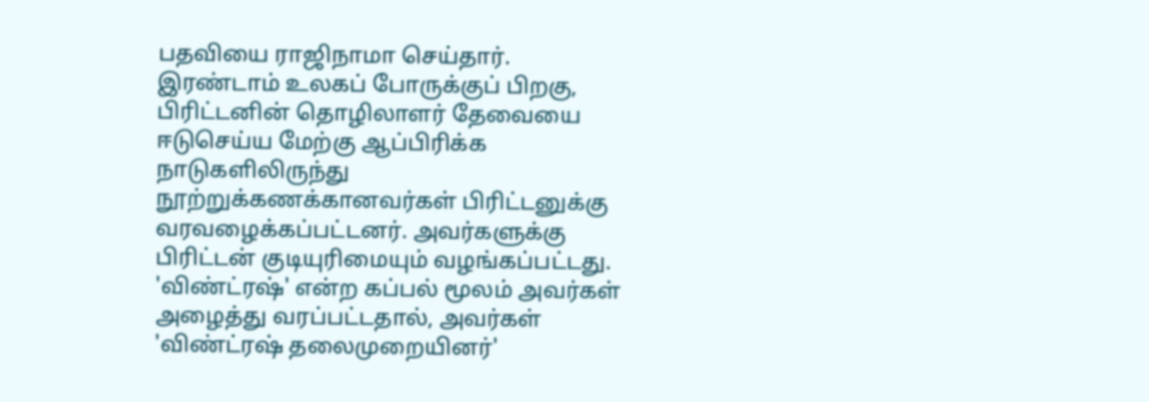பதவியை ராஜிநாமா செய்தார்.
இரண்டாம் உலகப் போருக்குப் பிறகு, பிரிட்டனின் தொழிலாளர் தேவையை ஈடுசெய்ய மேற்கு ஆப்பிரிக்க நாடுகளிலிருந்து நூற்றுக்கணக்கானவர்கள் பிரிட்டனுக்கு வரவழைக்கப்பட்டனர். அவர்களுக்கு பிரிட்டன் குடியுரிமையும் வழங்கப்பட்டது.
'விண்ட்ரஷ்' என்ற கப்பல் மூலம் அவர்கள் அழைத்து வரப்பட்டதால், அவர்கள் 'விண்ட்ரஷ் தலைமுறையினர்'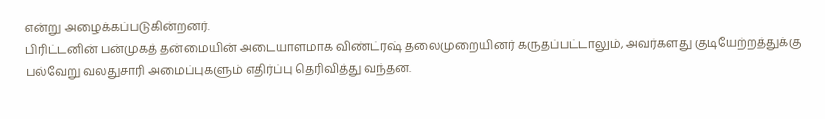என்று அழைக்கப்படுகின்றனர்.
பிரிட்டனின் பன்முகத் தன்மையின் அடையாளமாக விண்ட்ரஷ் தலைமுறையினர் கருதப்பட்டாலும், அவர்களது குடியேற்றத்துக்கு பல்வேறு வலதுசாரி அமைப்புகளும் எதிர்ப்பு தெரிவித்து வந்தன.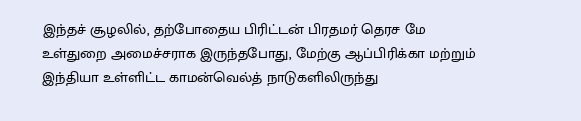இந்தச் சூழலில், தற்போதைய பிரிட்டன் பிரதமர் தெரச மே உள்துறை அமைச்சராக இருந்தபோது, மேற்கு ஆப்பிரிக்கா மற்றும் இந்தியா உள்ளிட்ட காமன்வெல்த் நாடுகளிலிருந்து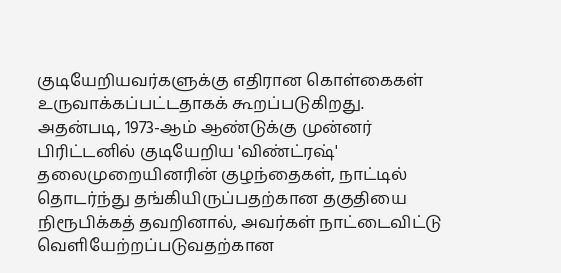குடியேறியவர்களுக்கு எதிரான கொள்கைகள் உருவாக்கப்பட்டதாகக் கூறப்படுகிறது.
அதன்படி, 1973-ஆம் ஆண்டுக்கு முன்னர் பிரிட்டனில் குடியேறிய 'விண்ட்ரஷ்' தலைமுறையினரின் குழந்தைகள், நாட்டில் தொடர்ந்து தங்கியிருப்பதற்கான தகுதியை நிரூபிக்கத் தவறினால், அவர்கள் நாட்டைவிட்டு வெளியேற்றப்படுவதற்கான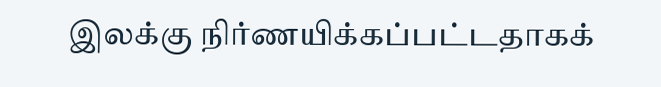இலக்கு நிர்ணயிக்கப்பட்டதாகக்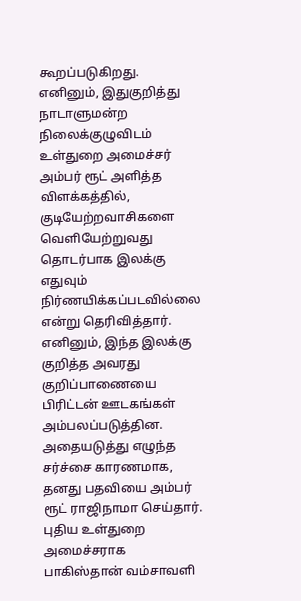கூறப்படுகிறது.
எனினும், இதுகுறித்து நாடாளுமன்ற நிலைக்குழுவிடம் உள்துறை அமைச்சர் அம்பர் ரூட் அளித்த விளக்கத்தில், குடியேற்றவாசிகளை வெளியேற்றுவது தொடர்பாக இலக்கு எதுவும் நிர்ணயிக்கப்படவில்லை என்று தெரிவித்தார்.
எனினும், இந்த இலக்கு குறித்த அவரது குறிப்பாணையை பிரிட்டன் ஊடகங்கள் அம்பலப்படுத்தின. அதையடுத்து எழுந்த சர்ச்சை காரணமாக, தனது பதவியை அம்பர் ரூட் ராஜிநாமா செய்தார்.
புதிய உள்துறை அமைச்சராக பாகிஸ்தான் வம்சாவளி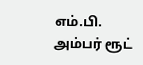எம்.பி.
அம்பர் ரூட்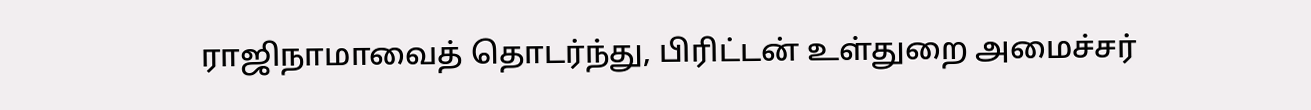ராஜிநாமாவைத் தொடர்ந்து, பிரிட்டன் உள்துறை அமைச்சர்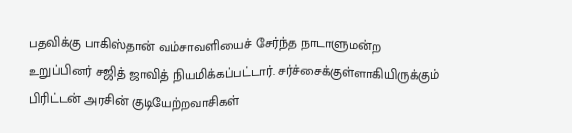பதவிக்கு பாகிஸ்தான் வம்சாவளியைச் சேர்ந்த நாடாளுமன்ற உறுப்பினர் சஜித் ஜாவித் நியமிக்கப்பட்டார். சர்ச்சைக்குள்ளாகியிருக்கும் பிரிட்டன் அரசின் குடியேற்றவாசிகள்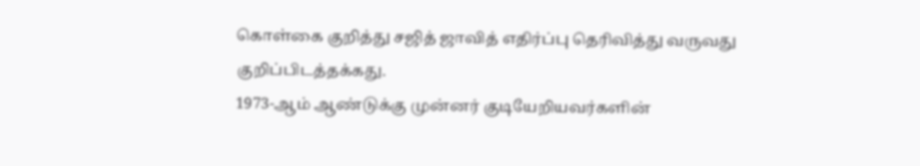கொள்கை குறித்து சஜித் ஜாவித் எதிர்ப்பு தெரிவித்து வருவது குறிப்பிடத்தக்கது.
1973-ஆம் ஆண்டுக்கு முன்னர் குடியேறியவர்களின்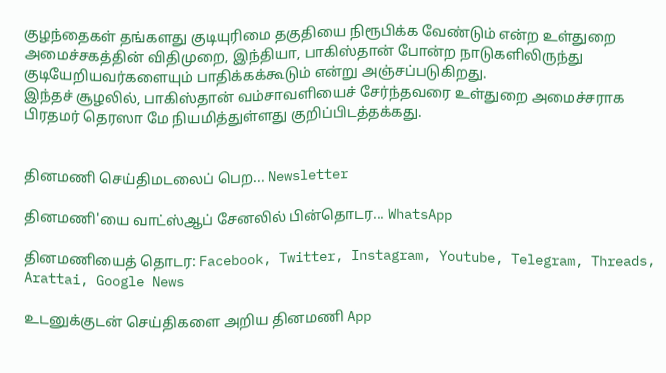குழந்தைகள் தங்களது குடியுரிமை தகுதியை நிரூபிக்க வேண்டும் என்ற உள்துறை அமைச்சகத்தின் விதிமுறை, இந்தியா, பாகிஸ்தான் போன்ற நாடுகளிலிருந்து குடியேறியவர்களையும் பாதிக்கக்கூடும் என்று அஞ்சப்படுகிறது.
இந்தச் சூழலில், பாகிஸ்தான் வம்சாவளியைச் சேர்ந்தவரை உள்துறை அமைச்சராக பிரதமர் தெரஸா மே நியமித்துள்ளது குறிப்பிடத்தக்கது.


தினமணி செய்திமடலைப் பெற... Newsletter

தினமணி'யை வாட்ஸ்ஆப் சேனலில் பின்தொடர... WhatsApp

தினமணியைத் தொடர: Facebook, Twitter, Instagram, Youtube, Telegram, Threads, Arattai, Google News

உடனுக்குடன் செய்திகளை அறிய தினமணி App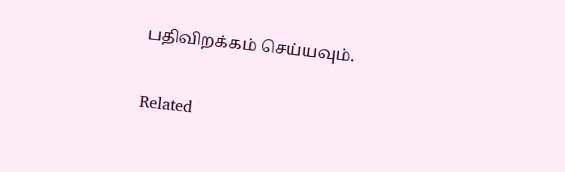பதிவிறக்கம் செய்யவும்.

Related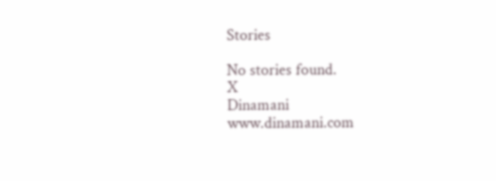Stories

No stories found.
X
Dinamani
www.dinamani.com